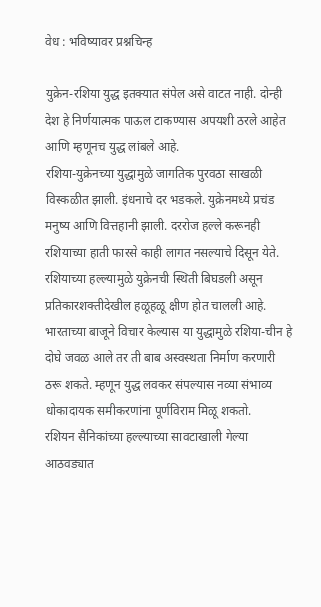वेध : भविष्यावर प्रश्नचिन्ह

युक्रेन-रशिया युद्ध इतक्यात संपेल असे वाटत नाही. दोन्ही देश हे निर्णयात्मक पाऊल टाकण्यास अपयशी ठरले आहेत आणि म्हणूनच युद्ध लांबले आहे.
रशिया-युक्रेनच्या युद्धामुळे जागतिक पुरवठा साखळी विस्कळीत झाली. इंधनाचे दर भडकले. युक्रेनमध्ये प्रचंड मनुष्य आणि वित्तहानी झाली. दररोज हल्ले करूनही रशियाच्या हाती फारसे काही लागत नसल्याचे दिसून येते. रशियाच्या हल्ल्यामुळे युक्रेनची स्थिती बिघडली असून प्रतिकारशक्तीदेखील हळूहळू क्षीण होत चालली आहे. भारताच्या बाजूने विचार केल्यास या युद्धामुळे रशिया-चीन हे दोघे जवळ आले तर ती बाब अस्वस्थता निर्माण करणारी ठरू शकते. म्हणून युद्ध लवकर संपल्यास नव्या संभाव्य धोकादायक समीकरणांना पूर्णविराम मिळू शकतो.
रशियन सैनिकांच्या हल्ल्याच्या सावटाखाली गेल्या आठवड्यात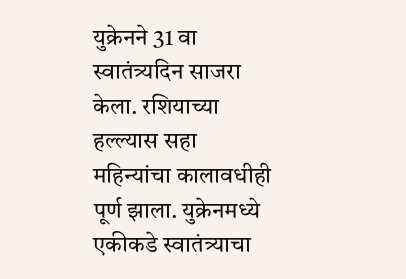युक्रेनने 31 वा स्वातंत्र्यदिन साजरा केला. रशियाच्या हल्ल्यास सहा महिन्यांचा कालावधीही पूर्ण झाला. युक्रेनमध्ये एकीकडे स्वातंत्र्याचा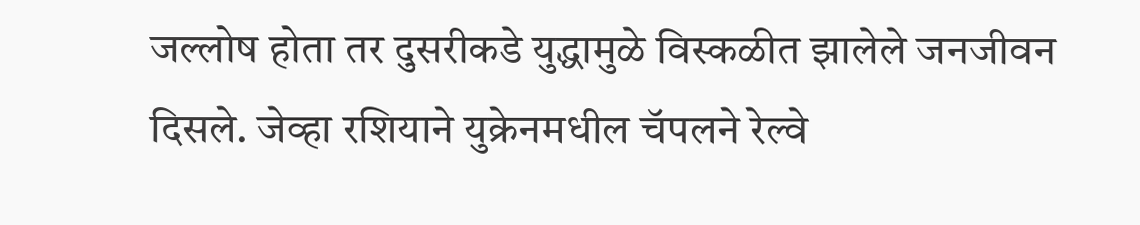जल्लोष होता तर दुसरीकडे युद्धामुळे विस्कळीत झालेले जनजीवन दिसले. जेव्हा रशियाने युक्रेनमधील चॅपलने रेल्वे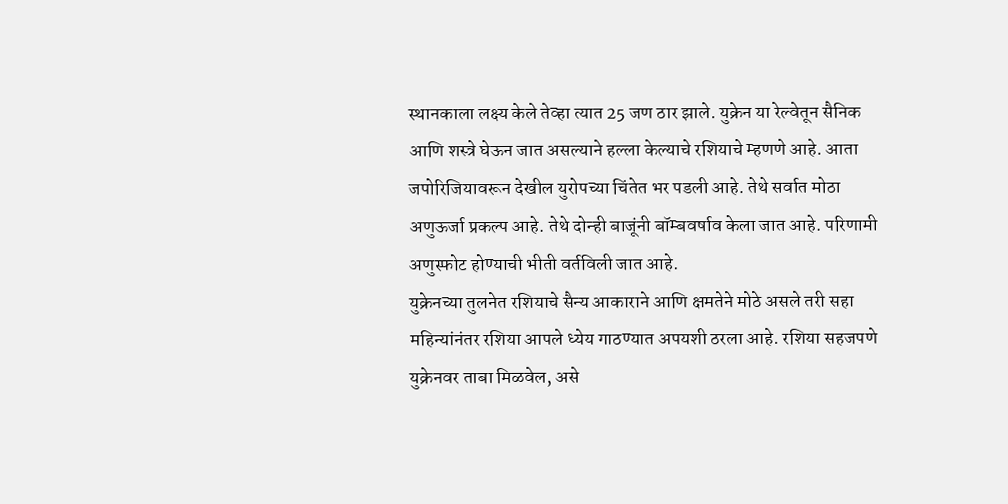स्थानकाला लक्ष्य केले तेव्हा त्यात 25 जण ठार झाले. युक्रेन या रेल्वेतून सैनिक आणि शस्त्रे घेऊन जात असल्याने हल्ला केल्याचे रशियाचे म्हणणे आहे. आता जपोरिजियावरून देखील युरोपच्या चिंतेत भर पडली आहे. तेथे सर्वात मोठा अणुऊर्जा प्रकल्प आहे. तेथे दोन्ही बाजूंनी बॉम्बवर्षाव केला जात आहे. परिणामी अणुस्फोट होण्याची भीती वर्तविली जात आहे.
युक्रेनच्या तुलनेत रशियाचे सैन्य आकाराने आणि क्षमतेने मोठे असले तरी सहा महिन्यांनंतर रशिया आपले ध्येय गाठण्यात अपयशी ठरला आहे. रशिया सहजपणे युक्रेनवर ताबा मिळवेल, असे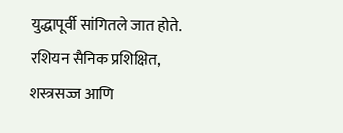युद्धापूर्वी सांगितले जात होते. रशियन सैनिक प्रशिक्षित, शस्त्रसज्ज आणि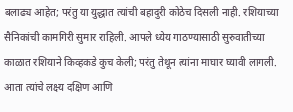बलाढ्य आहेत; परंतु या युद्धात त्यांची बहादुरी कोठेच दिसली नाही. रशियाच्या सैनिकांची कामगिरी सुमार राहिली. आपले ध्येय गाठण्यासाठी सुरुवातीच्या काळात रशियाने किव्हकडे कुच केली; परंतु तेथून त्यांना माघार घ्यावी लागली. आता त्यांचे लक्ष्य दक्षिण आणि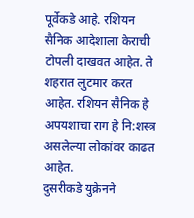पूर्वेकडे आहे. रशियन सैनिक आदेशाला केराची टोपली दाखवत आहेत. ते शहरात लुटमार करत आहेत. रशियन सैनिक हे अपयशाचा राग हे नि:शस्त्र असलेल्या लोकांवर काढत आहेत.
दुसरीकडे युक्रेनने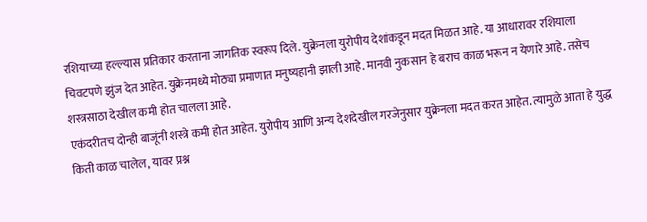रशियाच्या हल्ल्यास प्रतिकार करताना जागतिक स्वरूप दिले. युक्रेनला युरोपीय देशांकडून मदत मिळत आहे. या आधारावर रशियाला चिवटपणे झुंज देत आहेत. युक्रेनमध्ये मोठ्या प्रमाणात मनुष्यहानी झाली आहे. मानवी नुकसान हे बराच काळ भरून न येणारे आहे. तसेच शस्त्रसाठा देखील कमी होत चालला आहे.
एकंदरीतच दोन्ही बाजूंनी शस्त्रे कमी होत आहेत. युरोपीय आणि अन्य देशदेखील गरजेनुसार युक्रेनला मदत करत आहेत. त्यामुळे आता हे युद्ध किती काळ चालेल, यावर प्रश्न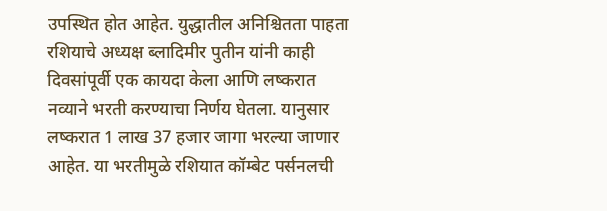उपस्थित होत आहेत. युद्धातील अनिश्चितता पाहता रशियाचे अध्यक्ष ब्लादिमीर पुतीन यांनी काही दिवसांपूर्वी एक कायदा केला आणि लष्करात नव्याने भरती करण्याचा निर्णय घेतला. यानुसार लष्करात 1 लाख 37 हजार जागा भरल्या जाणार आहेत. या भरतीमुळे रशियात कॉम्बेट पर्सनलची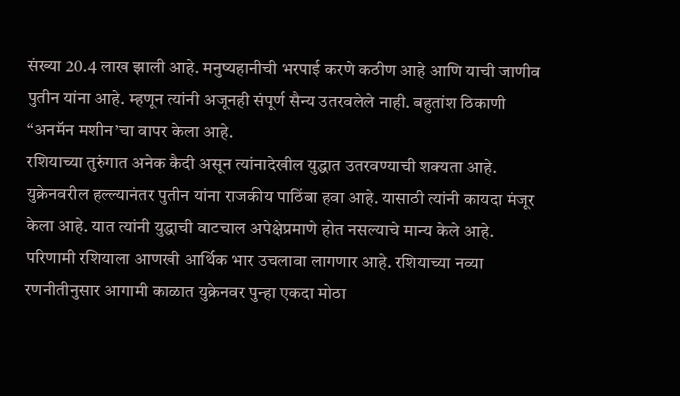संख्या 20.4 लाख झाली आहे. मनुष्यहानीची भरपाई करणे कठीण आहे आणि याची जाणीव पुतीन यांना आहे. म्हणून त्यांनी अजूनही संपूर्ण सैन्य उतरवलेले नाही. बहुतांश ठिकाणी “अनमॅन मशीन’चा वापर केला आहे.
रशियाच्या तुरुंगात अनेक कैदी असून त्यांनादेखील युद्धात उतरवण्याची शक्यता आहे. युक्रेनवरील हल्ल्यानंतर पुतीन यांना राजकीय पाठिंबा हवा आहे. यासाठी त्यांनी कायदा मंजूर केला आहे. यात त्यांनी युद्धाची वाटचाल अपेक्षेप्रमाणे होत नसल्याचे मान्य केले आहे. परिणामी रशियाला आणखी आर्थिक भार उचलावा लागणार आहे. रशियाच्या नव्या रणनीतीनुसार आगामी काळात युक्रेनवर पुन्हा एकदा मोठा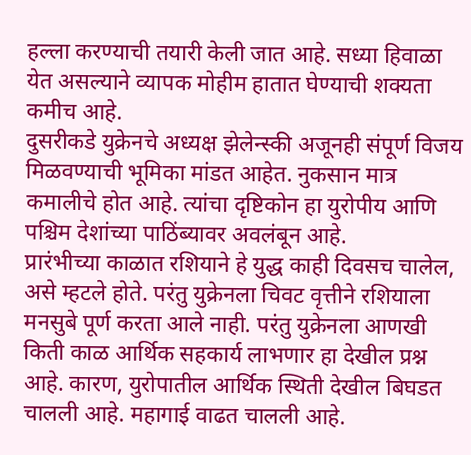हल्ला करण्याची तयारी केली जात आहे. सध्या हिवाळा येत असल्याने व्यापक मोहीम हातात घेण्याची शक्यता कमीच आहे.
दुसरीकडे युक्रेनचे अध्यक्ष झेलेन्स्की अजूनही संपूर्ण विजय मिळवण्याची भूमिका मांडत आहेत. नुकसान मात्र कमालीचे होत आहे. त्यांचा दृष्टिकोन हा युरोपीय आणि पश्चिम देशांच्या पाठिंब्यावर अवलंबून आहे.
प्रारंभीच्या काळात रशियाने हे युद्ध काही दिवसच चालेल, असे म्हटले होते. परंतु युक्रेनला चिवट वृत्तीने रशियाला मनसुबे पूर्ण करता आले नाही. परंतु युक्रेनला आणखी किती काळ आर्थिक सहकार्य लाभणार हा देखील प्रश्न आहे. कारण, युरोपातील आर्थिक स्थिती देखील बिघडत चालली आहे. महागाई वाढत चालली आहे.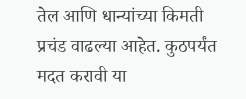तेल आणि धान्यांच्या किमती प्रचंड वाढल्या आहेत. कुठपर्यंत मदत करावी या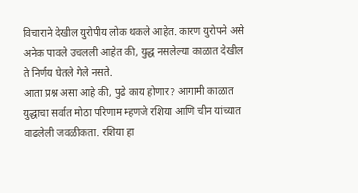विचाराने देखील युरोपीय लोक थकले आहेत. कारण युरोपने असे अनेक पावले उचलली आहेत की, युद्ध नसलेल्या काळात देखील ते निर्णय घेतले गेले नसते.
आता प्रश्न असा आहे की, पुढे काय होणार? आगामी काळात युद्धाचा सर्वात मोठा परिणाम म्हणजे रशिया आणि चीन यांच्यात वाढलेली जवळीकता. रशिया हा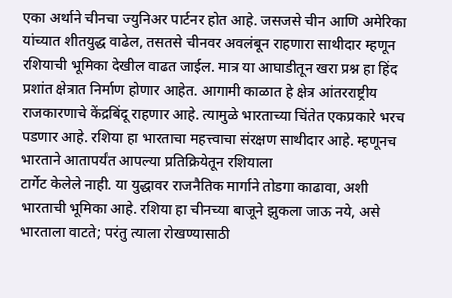एका अर्थाने चीनचा ज्युनिअर पार्टनर होत आहे. जसजसे चीन आणि अमेरिका यांच्यात शीतयुद्ध वाढेल, तसतसे चीनवर अवलंबून राहणारा साथीदार म्हणून रशियाची भूमिका देखील वाढत जाईल. मात्र या आघाडीतून खरा प्रश्न हा हिंद प्रशांत क्षेत्रात निर्माण होणार आहेत. आगामी काळात हे क्षेत्र आंतरराष्ट्रीय राजकारणाचे केंद्रबिंदू राहणार आहे. त्यामुळे भारताच्या चिंतेत एकप्रकारे भरच पडणार आहे. रशिया हा भारताचा महत्त्वाचा संरक्षण साथीदार आहे. म्हणूनच भारताने आतापर्यंत आपल्या प्रतिक्रियेतून रशियाला
टार्गेट केलेले नाही. या युद्धावर राजनैतिक मार्गाने तोडगा काढावा, अशी भारताची भूमिका आहे. रशिया हा चीनच्या बाजूने झुकला जाऊ नये, असे भारताला वाटते; परंतु त्याला रोखण्यासाठी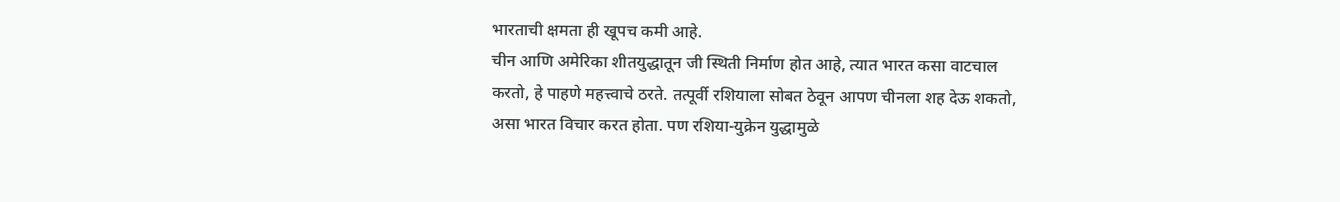भारताची क्षमता ही खूपच कमी आहे.
चीन आणि अमेरिका शीतयुद्धातून जी स्थिती निर्माण होत आहे, त्यात भारत कसा वाटचाल करतो, हे पाहणे महत्त्वाचे ठरते. तत्पूर्वी रशियाला सोबत ठेवून आपण चीनला शह देऊ शकतो, असा भारत विचार करत होता. पण रशिया-युक्रेन युद्धामुळे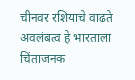चीनवर रशियाचे वाढते अवलंबत्व हे भारताला चिंताजनक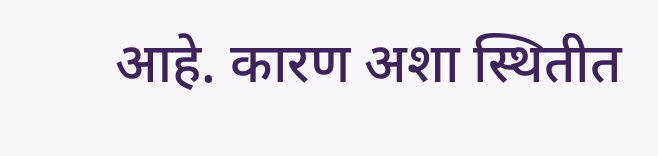आहे. कारण अशा स्थितीत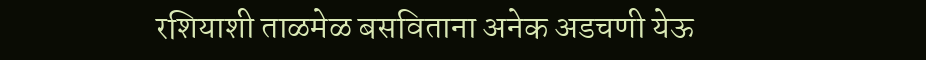रशियाशी ताळमेळ बसविताना अनेक अडचणी येऊ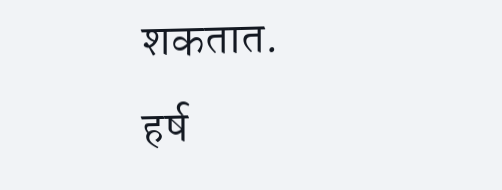शकतात.
हर्ष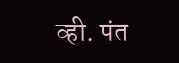व्ही. पंत